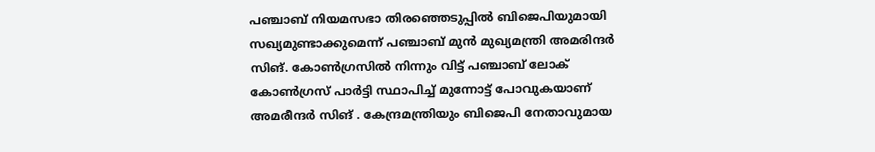പഞ്ചാബ് നിയമസഭാ തിരഞ്ഞെടുപ്പിൽ ബിജെപിയുമായി സഖ്യമുണ്ടാക്കുമെന്ന് പഞ്ചാബ് മുൻ മുഖ്യമന്ത്രി അമരിന്ദർ സിങ്. കോൺഗ്രസിൽ നിന്നും വിട്ട് പഞ്ചാബ് ലോക് കോൺഗ്രസ് പാർട്ടി സ്ഥാപിച്ച് മുന്നോട്ട് പോവുകയാണ് അമരീന്ദർ സിങ് . കേന്ദ്രമന്ത്രിയും ബിജെപി നേതാവുമായ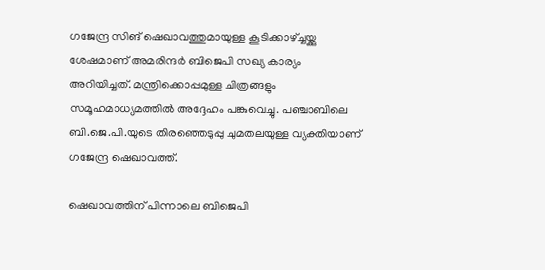ഗജേന്ദ്ര സിങ് ഷെഖാവത്തുമായുള്ള കൂടിക്കാഴ്ച്ചയ്ക്കു ശേഷമാണ് അമരിന്ദർ ബിജെപി സഖ്യ കാര്യം അറിയിച്ചത്. മന്ത്രിക്കൊപ്പമുള്ള ചിത്രങ്ങളും സമൂഹമാധ്യമത്തിൽ അദ്ദേഹം പങ്കുവെച്ചു. പഞ്ചാബിലെ ബി.ജെ.പി.യുടെ തിരഞ്ഞെടുപ്പു ചുമതലയുള്ള വ്യക്തിയാണ് ഗജേന്ദ്ര ഷെഖാവത്ത്.

ഷെഖാവത്തിന് പിന്നാലെ ബിജെപി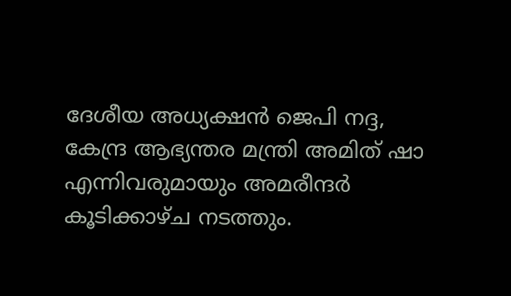ദേശീയ അധ്യക്ഷൻ ജെപി നദ്ദ, കേന്ദ്ര ആഭ്യന്തര മന്ത്രി അമിത് ഷാ എന്നിവരുമായും അമരീന്ദർ കൂടിക്കാഴ്ച നടത്തും.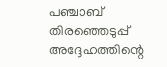പഞ്ചാബ് തിരഞ്ഞെടുപ്പ് അദ്ദേഹത്തിന്റെ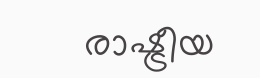രാഷ്ട്രീയ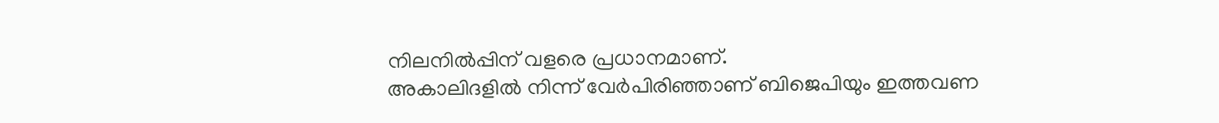നിലനിൽപ്പിന് വളരെ പ്രധാനമാണ്.
അകാലിദളിൽ നിന്ന് വേർപിരിഞ്ഞാണ് ബിജെപിയും ഇത്തവണ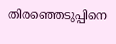തിരഞ്ഞെടുപ്പിനെ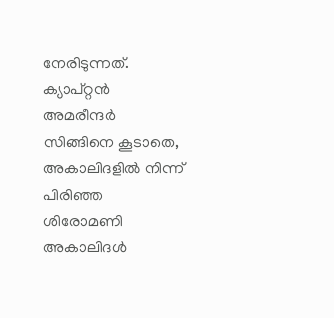നേരിടുന്നത്. ക്യാപ്റ്റൻ അമരീന്ദർ സിങ്ങിനെ കൂടാതെ, അകാലിദളിൽ നിന്ന് പിരിഞ്ഞ ശിരോമണി അകാലിദൾ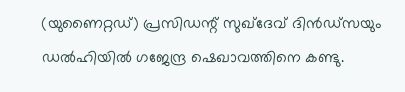(യുണൈറ്റഡ്) പ്രസിഡന്റ് സുഖ്ദേവ് ദിൻഡ്സയും ഡൽഹിയിൽ ഗജേന്ദ്ര ഷെഖാവത്തിനെ കണ്ടു.